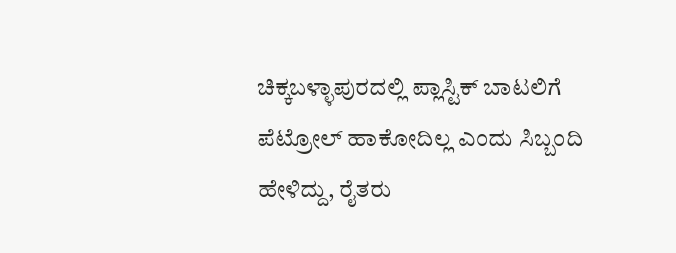ಚಿಕ್ಕಬಳ್ಳಾಪುರದಲ್ಲಿ ಪ್ಲಾಸ್ಟಿಕ್ ಬಾಟಲಿಗೆ ಪೆಟ್ರೋಲ್ ಹಾಕೋದಿಲ್ಲ ಎಂದು ಸಿಬ್ಬಂದಿ ಹೇಳಿದ್ದು, ರೈತರು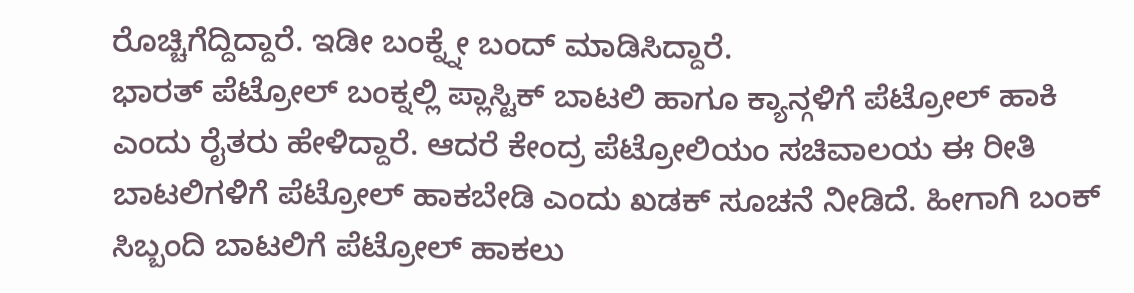ರೊಚ್ಚಿಗೆದ್ದಿದ್ದಾರೆ. ಇಡೀ ಬಂಕ್ನ್ನೇ ಬಂದ್ ಮಾಡಿಸಿದ್ದಾರೆ.
ಭಾರತ್ ಪೆಟ್ರೋಲ್ ಬಂಕ್ನಲ್ಲಿ ಪ್ಲಾಸ್ಟಿಕ್ ಬಾಟಲಿ ಹಾಗೂ ಕ್ಯಾನ್ಗಳಿಗೆ ಪೆಟ್ರೋಲ್ ಹಾಕಿ ಎಂದು ರೈತರು ಹೇಳಿದ್ದಾರೆ. ಆದರೆ ಕೇಂದ್ರ ಪೆಟ್ರೋಲಿಯಂ ಸಚಿವಾಲಯ ಈ ರೀತಿ ಬಾಟಲಿಗಳಿಗೆ ಪೆಟ್ರೋಲ್ ಹಾಕಬೇಡಿ ಎಂದು ಖಡಕ್ ಸೂಚನೆ ನೀಡಿದೆ. ಹೀಗಾಗಿ ಬಂಕ್ ಸಿಬ್ಬಂದಿ ಬಾಟಲಿಗೆ ಪೆಟ್ರೋಲ್ ಹಾಕಲು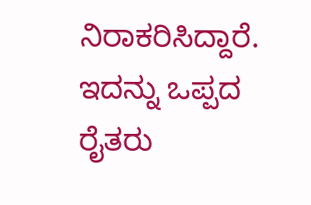ನಿರಾಕರಿಸಿದ್ದಾರೆ.
ಇದನ್ನು ಒಪ್ಪದ ರೈತರು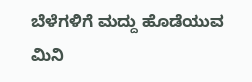ಬೆಳೆಗಳಿಗೆ ಮದ್ದು ಹೊಡೆಯುವ ಮಿನಿ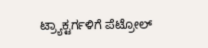ಟ್ರ್ಯಾಕ್ಟರ್ಗಳಿಗೆ ಪೆಟ್ರೋಲ್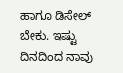ಹಾಗೂ ಡಿಸೇಲ್ ಬೇಕು. ಇಷ್ಟು ದಿನದಿಂದ ನಾವು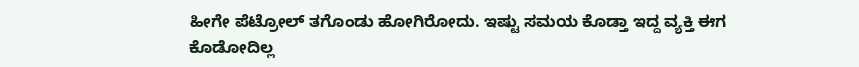ಹೀಗೇ ಪೆಟ್ರೋಲ್ ತಗೊಂಡು ಹೋಗಿರೋದು. ಇಷ್ಟು ಸಮಯ ಕೊಡ್ತಾ ಇದ್ದ ವ್ಯಕ್ತಿ ಈಗ ಕೊಡೋದಿಲ್ಲ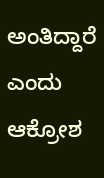ಅಂತಿದ್ದಾರೆ ಎಂದು ಆಕ್ರೋಶ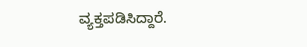ವ್ಯಕ್ತಪಡಿಸಿದ್ದಾರೆ.